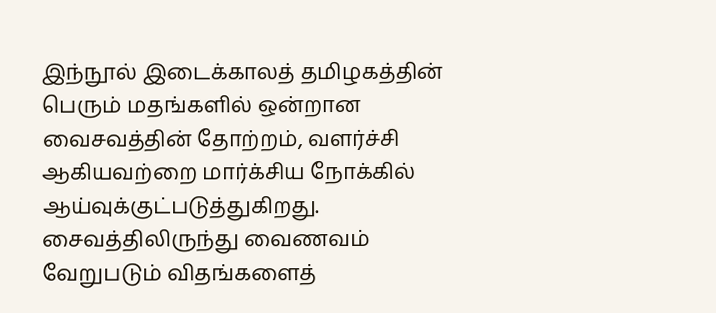இந்நூல் இடைக்காலத் தமிழகத்தின் பெரும் மதங்களில் ஒன்றான வைசவத்தின் தோற்றம், வளர்ச்சி ஆகியவற்றை மார்க்சிய நோக்கில் ஆய்வுக்குட்படுத்துகிறது. சைவத்திலிருந்து வைணவம் வேறுபடும் விதங்களைத்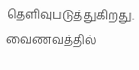தெளிவுபடுத்துகிறது. வைணவத்தில்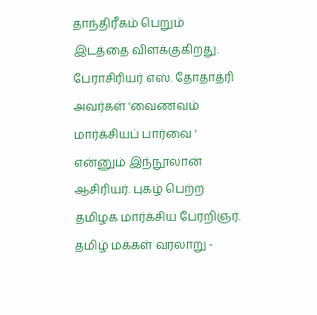தாந்திரீகம் பெறும் இடத்தை விளக்குகிறது. பேராசிரியர் எஸ். தோதாத்ரி அவர்கள் 'வைணவம் மார்க்சியப் பார்வை ' என்னும் இந்நூலான் ஆசிரியர். புகழ் பெற்ற தமிழக மார்க்சிய பேரறிஞர்.
தமிழ் மக்கள் வரலாறு -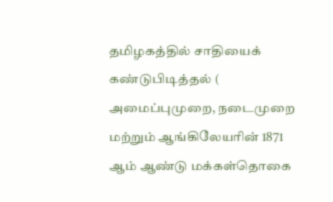தமிழகத்தில் சாதியைக் கண்டுபிடித்தல் ( அமைப்புமுறை, நடைமுறை மற்றும் ஆங்கிலேயரின் 1871 ஆம் ஆண்டு மக்கள்தொகை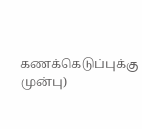கணக்கெடுப்புக்கு முன்பு)